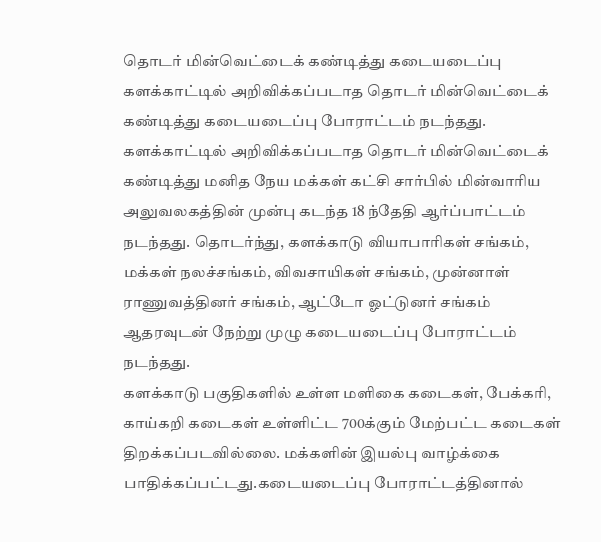தொடர் மின்வெட்டைக் கண்டித்து கடையடைப்பு
களக்காட்டில் அறிவிக்கப்படாத தொடர் மின்வெட்டைக் கண்டித்து கடையடைப்பு போராட்டம் நடந்தது.
களக்காட்டில் அறிவிக்கப்படாத தொடர் மின்வெட்டைக் கண்டித்து மனித நேய மக்கள் கட்சி சார்பில் மின்வாரிய அலுவலகத்தின் முன்பு கடந்த 18 ந்தேதி ஆர்ப்பாட்டம் நடந்தது. தொடர்ந்து, களக்காடு வியாபாரிகள் சங்கம், மக்கள் நலச்சங்கம், விவசாயிகள் சங்கம், முன்னாள் ராணுவத்தினர் சங்கம், ஆட்டோ ஓட்டுனர் சங்கம் ஆதரவுடன் நேற்று முழு கடையடைப்பு போராட்டம் நடந்தது.
களக்காடு பகுதிகளில் உள்ள மளிகை கடைகள், பேக்கரி, காய்கறி கடைகள் உள்ளிட்ட 700க்கும் மேற்பட்ட கடைகள் திறக்கப்படவில்லை. மக்களின் இயல்பு வாழ்க்கை பாதிக்கப்பட்டது.கடையடைப்பு போராட்டத்தினால்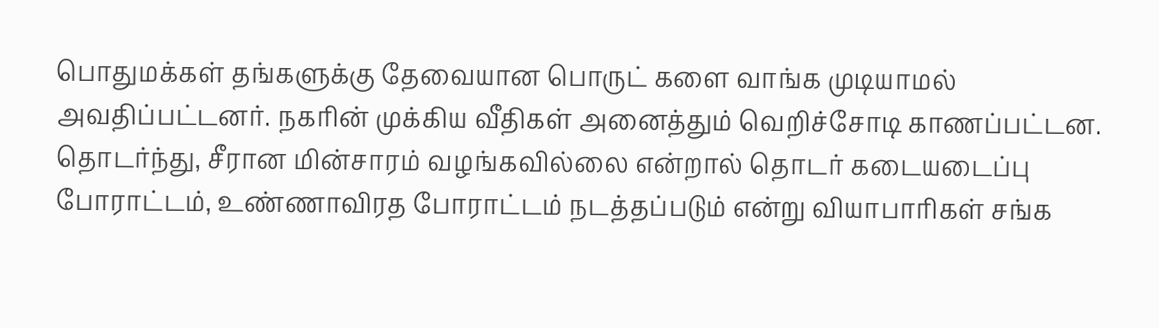பொதுமக்கள் தங்களுக்கு தேவையான பொருட் களை வாங்க முடியாமல் அவதிப்பட்டனர். நகரின் முக்கிய வீதிகள் அனைத்தும் வெறிச்சோடி காணப்பட்டன. தொடர்ந்து, சீரான மின்சாரம் வழங்கவில்லை என்றால் தொடர் கடையடைப்பு போராட்டம், உண்ணாவிரத போராட்டம் நடத்தப்படும் என்று வியாபாரிகள் சங்க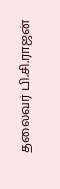தலைவர் பி.சி.ராஜன்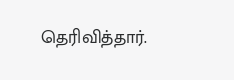தெரிவித்தார்.